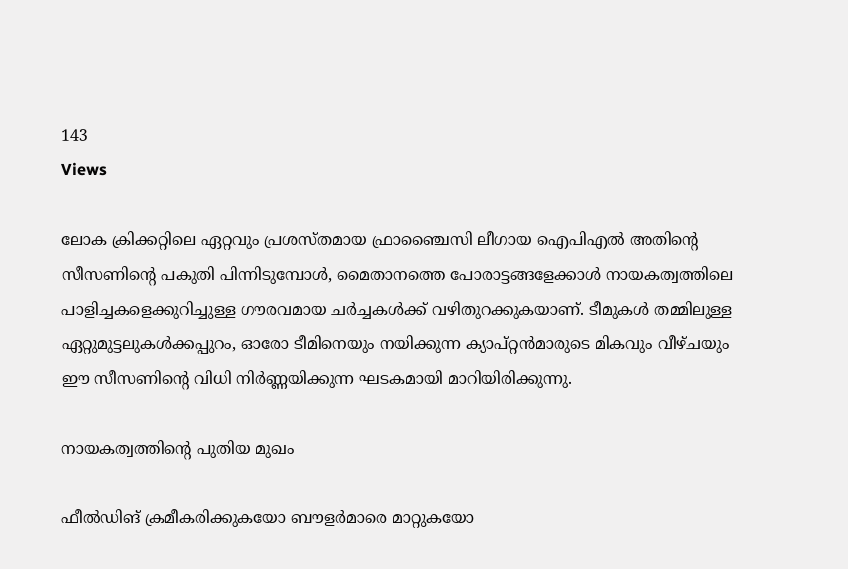143
Views

ലോക ക്രിക്കറ്റിലെ ഏറ്റവും പ്രശസ്തമായ ഫ്രാഞ്ചൈസി ലീഗായ ഐപിഎൽ അതിന്റെ സീസണിന്റെ പകുതി പിന്നിടുമ്പോൾ, മൈതാനത്തെ പോരാട്ടങ്ങളേക്കാൾ നായകത്വത്തിലെ പാളിച്ചകളെക്കുറിച്ചുള്ള ഗൗരവമായ ചർച്ചകൾക്ക് വഴിതുറക്കുകയാണ്. ടീമുകൾ തമ്മിലുള്ള ഏറ്റുമുട്ടലുകൾക്കപ്പുറം, ഓരോ ടീമിനെയും നയിക്കുന്ന ക്യാപ്റ്റൻമാരുടെ മികവും വീഴ്ചയും ഈ സീസണിന്റെ വിധി നിർണ്ണയിക്കുന്ന ഘടകമായി മാറിയിരിക്കുന്നു.

നായകത്വത്തിന്റെ പുതിയ മുഖം

ഫീൽഡിങ് ക്രമീകരിക്കുകയോ ബൗളർമാരെ മാറ്റുകയോ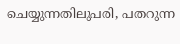ചെയ്യുന്നതിലുപരി, പതറുന്ന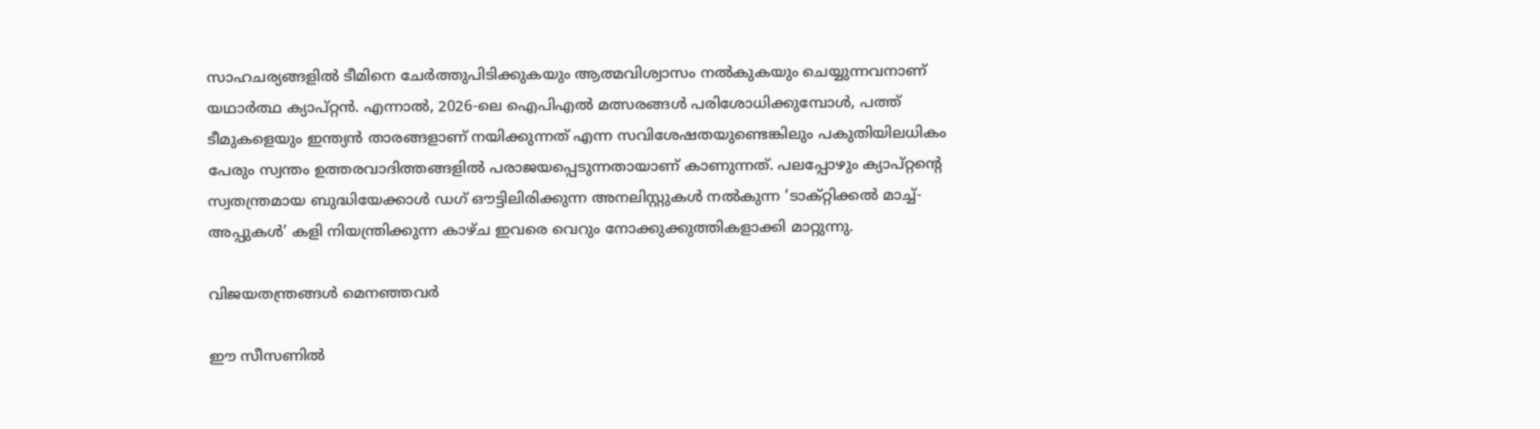സാഹചര്യങ്ങളിൽ ടീമിനെ ചേർത്തുപിടിക്കുകയും ആത്മവിശ്വാസം നൽകുകയും ചെയ്യുന്നവനാണ് യഥാർത്ഥ ക്യാപ്റ്റൻ. എന്നാൽ, 2026-ലെ ഐപിഎൽ മത്സരങ്ങൾ പരിശോധിക്കുമ്പോൾ, പത്ത് ടീമുകളെയും ഇന്ത്യൻ താരങ്ങളാണ് നയിക്കുന്നത് എന്ന സവിശേഷതയുണ്ടെങ്കിലും പകുതിയിലധികം പേരും സ്വന്തം ഉത്തരവാദിത്തങ്ങളിൽ പരാജയപ്പെടുന്നതായാണ് കാണുന്നത്. പലപ്പോഴും ക്യാപ്റ്റന്റെ സ്വതന്ത്രമായ ബുദ്ധിയേക്കാൾ ഡഗ് ഔട്ടിലിരിക്കുന്ന അനലിസ്റ്റുകൾ നൽകുന്ന ‘ടാക്റ്റിക്കൽ മാച്ച്-അപ്പുകൾ’ കളി നിയന്ത്രിക്കുന്ന കാഴ്ച ഇവരെ വെറും നോക്കുക്കുത്തികളാക്കി മാറ്റുന്നു.

വിജയതന്ത്രങ്ങൾ മെനഞ്ഞവർ

ഈ സീസണിൽ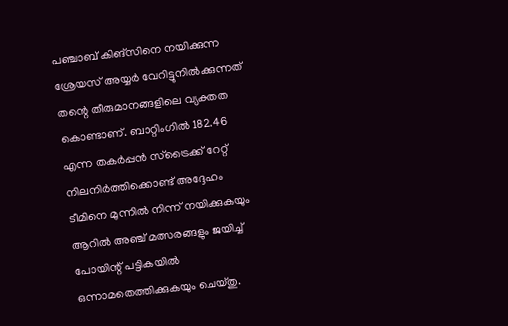പഞ്ചാബ് കിങ്‌സിനെ നയിക്കുന്ന ശ്രേയസ് അയ്യർ വേറിട്ടുനിൽക്കുന്നത് തന്റെ തീരുമാനങ്ങളിലെ വ്യക്തത കൊണ്ടാണ്. ബാറ്റിംഗിൽ 182.46 എന്ന തകർപ്പൻ സ്ട്രൈക്ക് റേറ്റ് നിലനിർത്തിക്കൊണ്ട് അദ്ദേഹം ടീമിനെ മുന്നിൽ നിന്ന് നയിക്കുകയും ആറിൽ അഞ്ച് മത്സരങ്ങളും ജയിച്ച് പോയിന്റ് പട്ടികയിൽ ഒന്നാമതെത്തിക്കുകയും ചെയ്തു.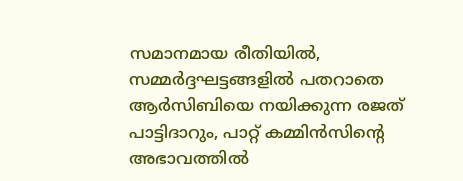സമാനമായ രീതിയിൽ, സമ്മർദ്ദഘട്ടങ്ങളിൽ പതറാതെ ആർസിബിയെ നയിക്കുന്ന രജത് പാട്ടിദാറും, പാറ്റ് കമ്മിൻസിന്റെ അഭാവത്തിൽ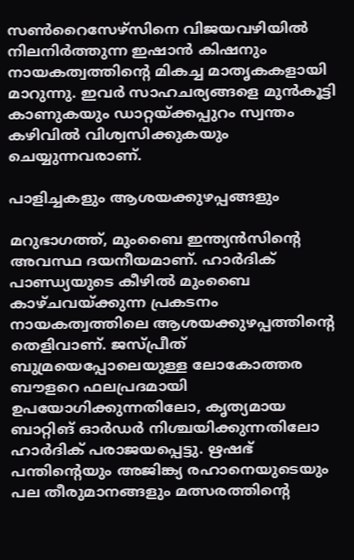സൺറൈസേഴ്‌സിനെ വിജയവഴിയിൽ നിലനിർത്തുന്ന ഇഷാൻ കിഷനും നായകത്വത്തിന്റെ മികച്ച മാതൃകകളായി മാറുന്നു. ഇവർ സാഹചര്യങ്ങളെ മുൻകൂട്ടി കാണുകയും ഡാറ്റയ്ക്കപ്പുറം സ്വന്തം കഴിവിൽ വിശ്വസിക്കുകയും ചെയ്യുന്നവരാണ്.

പാളിച്ചകളും ആശയക്കുഴപ്പങ്ങളും

മറുഭാഗത്ത്, മുംബൈ ഇന്ത്യൻസിന്റെ അവസ്ഥ ദയനീയമാണ്. ഹാർദിക് പാണ്ഡ്യയുടെ കീഴിൽ മുംബൈ കാഴ്ചവയ്ക്കുന്ന പ്രകടനം നായകത്വത്തിലെ ആശയക്കുഴപ്പത്തിന്റെ തെളിവാണ്. ജസ്പ്രീത് ബുമ്രയെപ്പോലെയുള്ള ലോകോത്തര ബൗളറെ ഫലപ്രദമായി ഉപയോഗിക്കുന്നതിലോ, കൃത്യമായ ബാറ്റിങ് ഓർഡർ നിശ്ചയിക്കുന്നതിലോ ഹാർദിക് പരാജയപ്പെട്ടു. ഋഷഭ് പന്തിന്റെയും അജിങ്ക്യ രഹാനെയുടെയും പല തീരുമാനങ്ങളും മത്സരത്തിന്റെ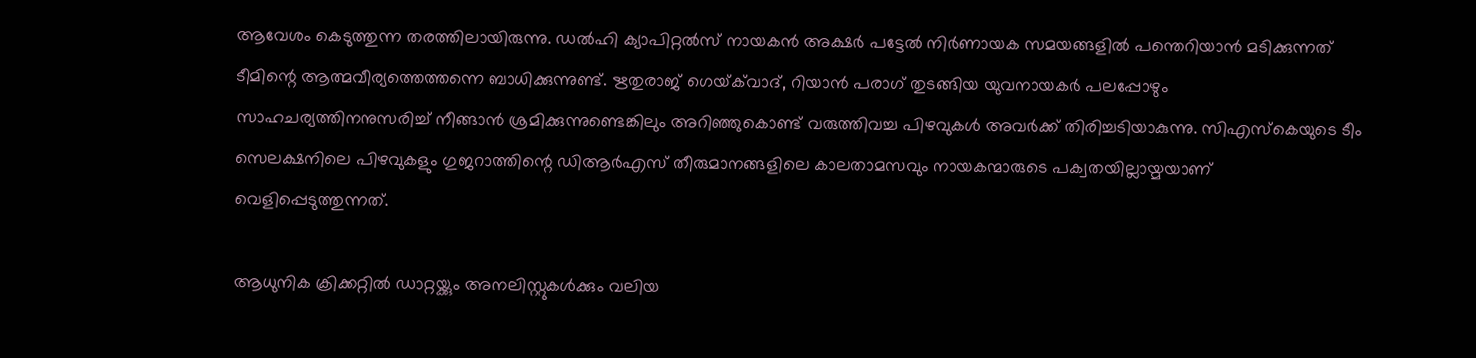ആവേശം കെടുത്തുന്ന തരത്തിലായിരുന്നു. ഡൽഹി ക്യാപിറ്റൽസ് നായകൻ അക്ഷർ പട്ടേൽ നിർണായക സമയങ്ങളിൽ പന്തെറിയാൻ മടിക്കുന്നത് ടീമിന്റെ ആത്മവീര്യത്തെത്തന്നെ ബാധിക്കുന്നുണ്ട്. ഋതുരാജ് ഗെയ്‌ക്‌വാദ്, റിയാൻ പരാഗ് തുടങ്ങിയ യുവനായകർ പലപ്പോഴും സാഹചര്യത്തിനനുസരിച്ച് നീങ്ങാൻ ശ്രമിക്കുന്നുണ്ടെങ്കിലും അറിഞ്ഞുകൊണ്ട് വരുത്തിവച്ച പിഴവുകൾ അവർക്ക് തിരിച്ചടിയാകുന്നു. സിഎസ്കെയുടെ ടീം സെലക്ഷനിലെ പിഴവുകളും ഗുജറാത്തിന്റെ ഡിആർഎസ് തീരുമാനങ്ങളിലെ കാലതാമസവും നായകന്മാരുടെ പക്വതയില്ലായ്മയാണ് വെളിപ്പെടുത്തുന്നത്.

ആധുനിക ക്രിക്കറ്റിൽ ഡാറ്റയ്ക്കും അനലിസ്റ്റുകൾക്കും വലിയ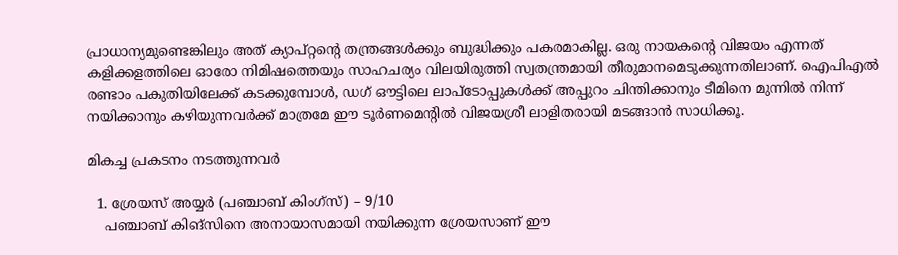പ്രാധാന്യമുണ്ടെങ്കിലും അത് ക്യാപ്റ്റന്റെ തന്ത്രങ്ങൾക്കും ബുദ്ധിക്കും പകരമാകില്ല. ഒരു നായകന്റെ വിജയം എന്നത് കളിക്കളത്തിലെ ഓരോ നിമിഷത്തെയും സാഹചര്യം വിലയിരുത്തി സ്വതന്ത്രമായി തീരുമാനമെടുക്കുന്നതിലാണ്. ഐപിഎൽ രണ്ടാം പകുതിയിലേക്ക് കടക്കുമ്പോൾ, ഡഗ് ഔട്ടിലെ ലാപ്ടോപ്പുകൾക്ക് അപ്പുറം ചിന്തിക്കാനും ടീമിനെ മുന്നിൽ നിന്ന് നയിക്കാനും കഴിയുന്നവർക്ക് മാത്രമേ ഈ ടൂർണമെന്റിൽ ‍വിജയശ്രീ ലാളിതരായി മടങ്ങാൻ സാധിക്കൂ.

മികച്ച പ്രകടനം നടത്തുന്നവർ

  1. ശ്രേയസ് അയ്യർ (പഞ്ചാബ് കിംഗ്സ്) – 9/10
    പഞ്ചാബ് കിങ്സിനെ അനായാസമായി നയിക്കുന്ന ശ്രേയസാണ് ഈ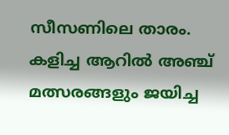സീസണിലെ താരം. കളിച്ച ആറിൽ അഞ്ച് മത്സരങ്ങളും ജയിച്ച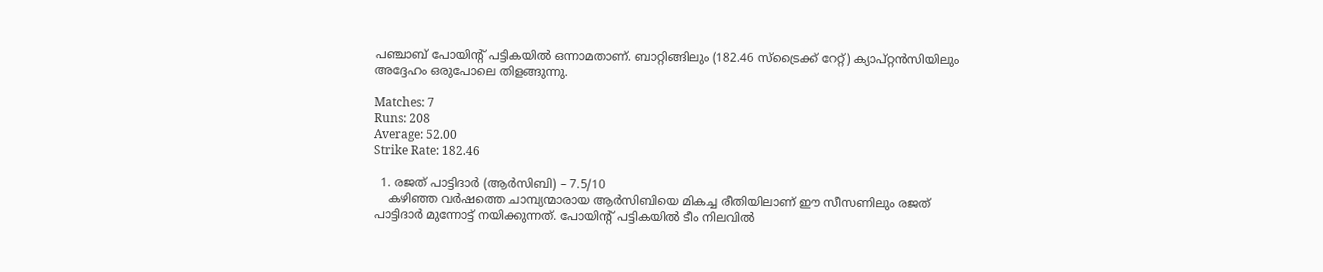പഞ്ചാബ് പോയിന്റ് പട്ടികയിൽ ഒന്നാമതാണ്. ബാറ്റിങ്ങിലും (182.46 സ്ട്രൈക്ക് റേറ്റ്) ക്യാപ്റ്റൻസിയിലും അദ്ദേഹം ഒരുപോലെ തിളങ്ങുന്നു.

Matches: 7
Runs: 208
Average: 52.00
Strike Rate: 182.46

  1. രജത് പാട്ടിദാർ (ആർസിബി) – 7.5/10
    കഴിഞ്ഞ വർഷത്തെ ചാമ്പ്യന്മാരായ ആർസിബിയെ മികച്ച രീതിയിലാണ് ഈ സീസണിലും രജത് പാട്ടിദാർ മുന്നോട്ട് നയിക്കുന്നത്. പോയിന്റ് പട്ടികയിൽ ടീം നിലവിൽ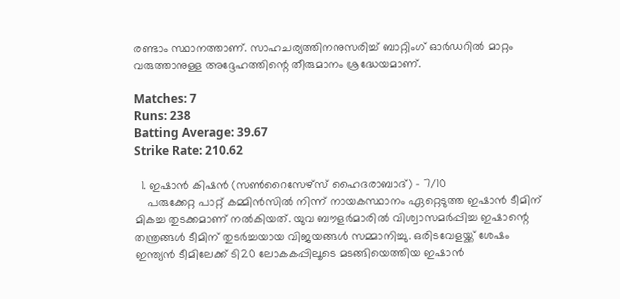രണ്ടാം സ്ഥാനത്താണ്. സാഹചര്യത്തിനനുസരിച്ച് ബാറ്റിംഗ് ഓർഡറിൽ മാറ്റം വരുത്താനുള്ള അദ്ദേഹത്തിന്റെ തീരുമാനം ശ്രദ്ധേയമാണ്.

Matches: 7
Runs: 238
Batting Average: 39.67
Strike Rate: 210.62

  1. ഇഷാൻ കിഷൻ (സൺറൈസേഴ്സ് ഹൈദരാബാദ്) – 7/10
    പരുക്കേറ്റ പാറ്റ് കമ്മിൻസിൽ നിന്ന് നായകസ്ഥാനം ഏറ്റെടുത്ത ഇഷാൻ ടീമിന് മികച്ച തുടക്കമാണ് നൽകിയത്. യുവ ബൗളർമാരിൽ വിശ്വാസമർപ്പിച്ച ഇഷാന്റെ തന്ത്രങ്ങൾ ടീമിന് തുടർച്ചയായ വിജയങ്ങൾ സമ്മാനിച്ചു. ഒരിടവേളയ്ക്ക് ശേഷം ഇന്ത്യൻ ടീമിലേക്ക് ടി20 ലോകകപ്പിലൂടെ മടങ്ങിയെത്തിയ ഇഷാൻ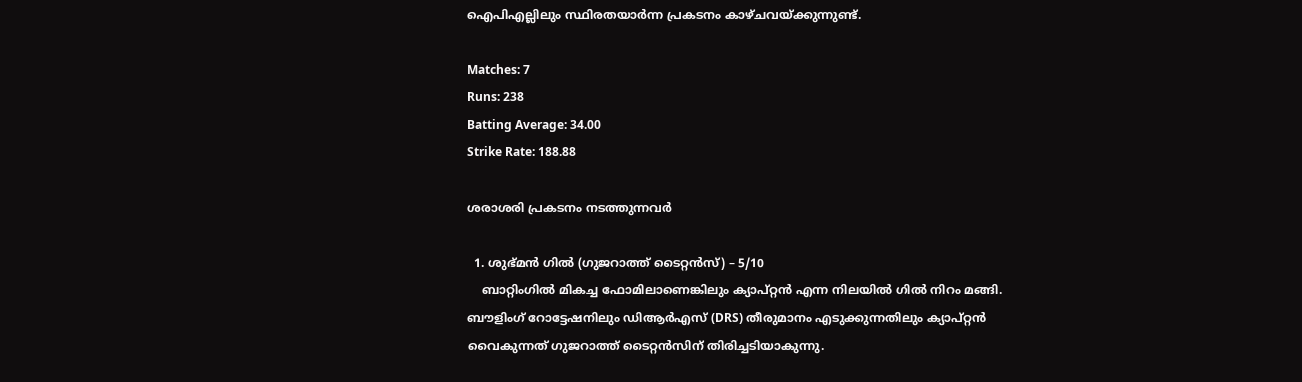ഐപിഎല്ലിലും സ്ഥിരതയാർന്ന പ്രകടനം കാഴ്ചവയ്ക്കുന്നുണ്ട്.

Matches: 7
Runs: 238
Batting Average: 34.00
Strike Rate: 188.88

ശരാശരി പ്രകടനം നടത്തുന്നവർ

  1. ശുഭ്മൻ ഗിൽ (ഗുജറാത്ത് ടൈറ്റൻസ്) – 5/10
    ബാറ്റിംഗിൽ മികച്ച ഫോമിലാണെങ്കിലും ക്യാപ്റ്റൻ എന്ന നിലയിൽ ഗിൽ നിറം മങ്ങി. ബൗളിംഗ് റോട്ടേഷനിലും ഡിആർഎസ് (DRS) തീരുമാനം എടുക്കുന്നതിലും ക്യാപ്റ്റൻ വൈകുന്നത് ഗുജറാത്ത് ടൈറ്റൻസിന് തിരിച്ചടിയാകുന്നു.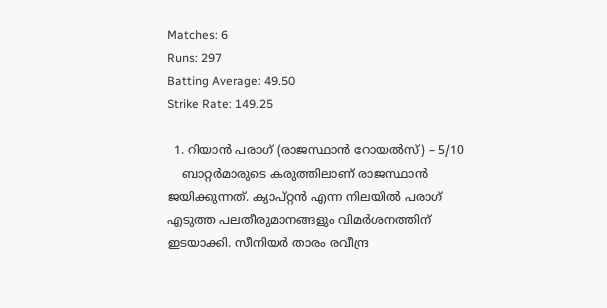Matches: 6
Runs: 297
Batting Average: 49.50
Strike Rate: 149.25

  1. റിയാൻ പരാഗ് (രാജസ്ഥാൻ റോയൽസ്) – 5/10
    ബാറ്റർമാരുടെ കരുത്തിലാണ് രാജസ്ഥാൻ ജയിക്കുന്നത്. ക്യാപ്റ്റൻ എന്ന നിലയിൽ പരാഗ് എടുത്ത പലതീരുമാനങ്ങളും വിമർശനത്തിന് ഇടയാക്കി. സീനിയർ താരം രവീന്ദ്ര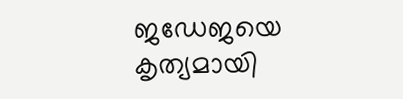ജഡേജയെ കൃത്യമായി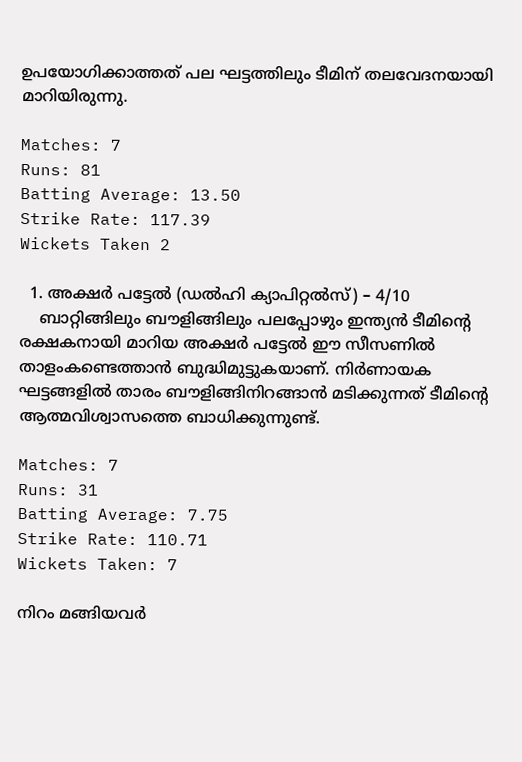ഉപയോഗിക്കാത്തത് പല ഘട്ടത്തിലും ടീമിന് തലവേദനയായി മാറിയിരുന്നു.

Matches: 7
Runs: 81
Batting Average: 13.50
Strike Rate: 117.39
Wickets Taken 2

  1. അക്ഷർ പട്ടേൽ (ഡൽഹി ക്യാപിറ്റൽസ്) – 4/10
    ബാറ്റിങ്ങിലും ബൗളിങ്ങിലും പലപ്പോഴും ഇന്ത്യൻ ടീമിന്റെ രക്ഷകനായി മാറിയ അക്ഷർ പട്ടേൽ ഈ സീസണിൽ താളംകണ്ടെത്താൻ ബുദ്ധിമുട്ടുകയാണ്. നിർണായക ഘട്ടങ്ങളിൽ താരം ബൗളിങ്ങിനിറങ്ങാൻ മടിക്കുന്നത് ടീമിന്റെ ആത്മവിശ്വാസത്തെ ബാധിക്കുന്നുണ്ട്.

Matches: 7
Runs: 31
Batting Average: 7.75
Strike Rate: 110.71
Wickets Taken: 7

നിറം മങ്ങിയവർ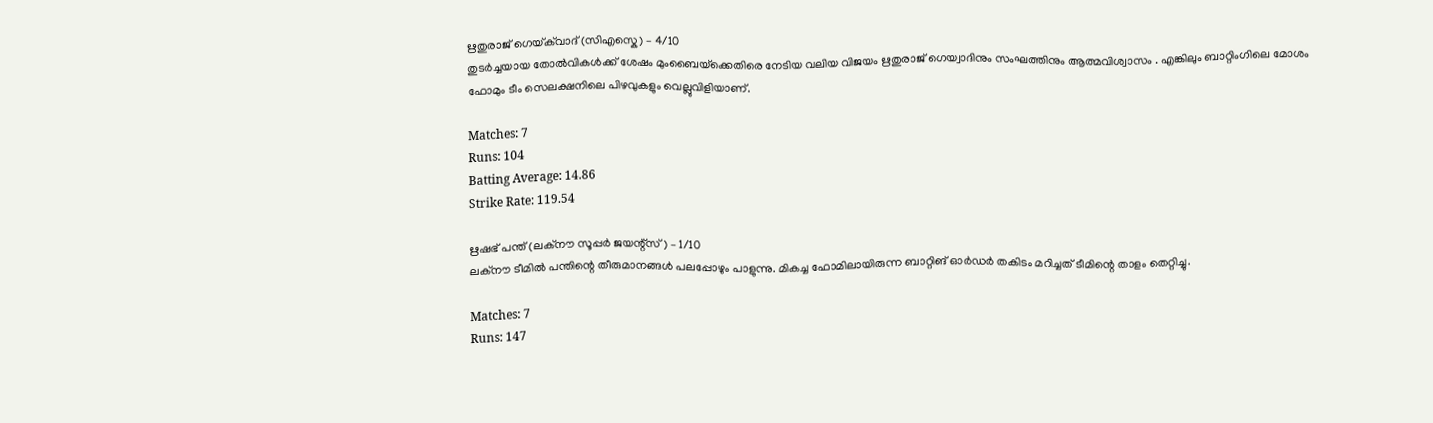ഋതുരാജ് ഗെയ്‌ക്‌വാദ് (സിഎസ്കെ) – 4/10
തുടർച്ചയായ തോൽവികൾക്ക് ശേഷം മുംബൈയ്‌ക്കെതിരെ നേടിയ വലിയ വിജയം ഋതുരാജ് ഗെയ്വാദിനും സംഘത്തിനും ആത്മവിശ്വാസം . എങ്കിലും ബാറ്റിംഗിലെ മോശം ഫോമും ടീം സെലക്ഷനിലെ പിഴവുകളും വെല്ലുവിളിയാണ്.

Matches: 7
Runs: 104
Batting Average: 14.86
Strike Rate: 119.54

ഋഷഭ് പന്ത് (ലക്നൗ സൂപ്പർ ജയന്റ്സ്) – 1/10
ലക്നൗ ടീമിൽ പന്തിന്റെ തീരുമാനങ്ങൾ പലപ്പോഴും പാളുന്നു. മികച്ച ഫോമിലായിരുന്ന ബാറ്റിങ് ഓർഡർ തകിടം മറിച്ചത് ടീമിന്റെ താളം തെറ്റിച്ചു.

Matches: 7
Runs: 147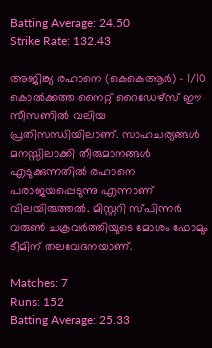Batting Average: 24.50
Strike Rate: 132.43

അജിങ്ക്യ രഹാനെ (കെകെആർ) – 1/10
കൊൽക്കത്ത നൈറ്റ് റൈഡേഴ്സ് ഈ സീസണിൽ വലിയ പ്രതിസന്ധിയിലാണ്. സാഹചര്യങ്ങൾ മനസ്സിലാക്കി തീരുമാനങ്ങൾ എടുക്കുന്നതിൽ രഹാനെ പരാജയപ്പെടുന്നു എന്നാണ് വിലയിരുത്തൽ. മിസ്റ്ററി സ്പിന്നർ വരുൺ ചക്രവർത്തിയുടെ മോശം ഫോമും ടീമിന് തലവേദനയാണ്.

Matches: 7
Runs: 152
Batting Average: 25.33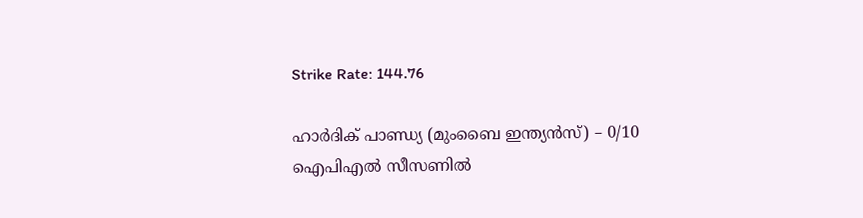Strike Rate: 144.76

ഹാർദിക് പാണ്ഡ്യ (മുംബൈ ഇന്ത്യൻസ്) – 0/10
ഐപിഎൽ സീസണിൽ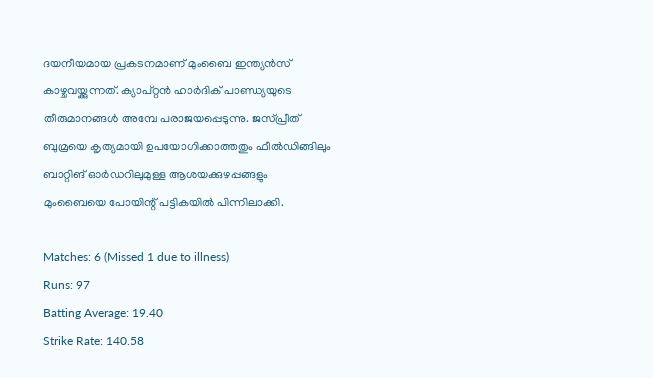ദയനീയമായ പ്രകടനമാണ് മുംബൈ ഇന്ത്യൻ‍സ് കാഴ്ചവയ്ക്കുന്നത്. ക്യാപ്റ്റൻ ഹാർദിക് പാണ്ഡ്യയുടെ തീരുമാനങ്ങൾ അമ്പേ പരാജയപ്പെടുന്നു. ജസ്പ്രീത് ബുമ്രയെ കൃത്യമായി ഉപയോഗിക്കാത്തതും ഫീൽഡിങ്ങിലും ബാറ്റിങ് ഓർഡറിലുമുള്ള ആശയക്കുഴപ്പങ്ങളും മുംബൈയെ പോയിന്റ് പട്ടികയിൽ പിന്നിലാക്കി.

Matches: 6 (Missed 1 due to illness)
Runs: 97
Batting Average: 19.40
Strike Rate: 140.58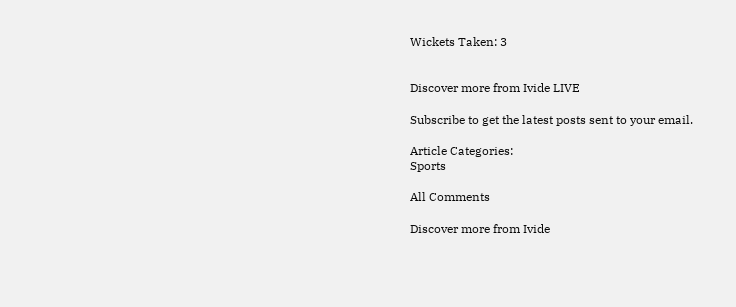Wickets Taken: 3


Discover more from Ivide LIVE

Subscribe to get the latest posts sent to your email.

Article Categories:
Sports

All Comments

Discover more from Ivide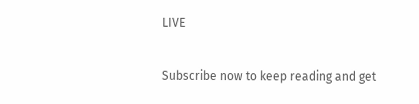LIVE

Subscribe now to keep reading and get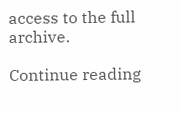access to the full archive.

Continue reading